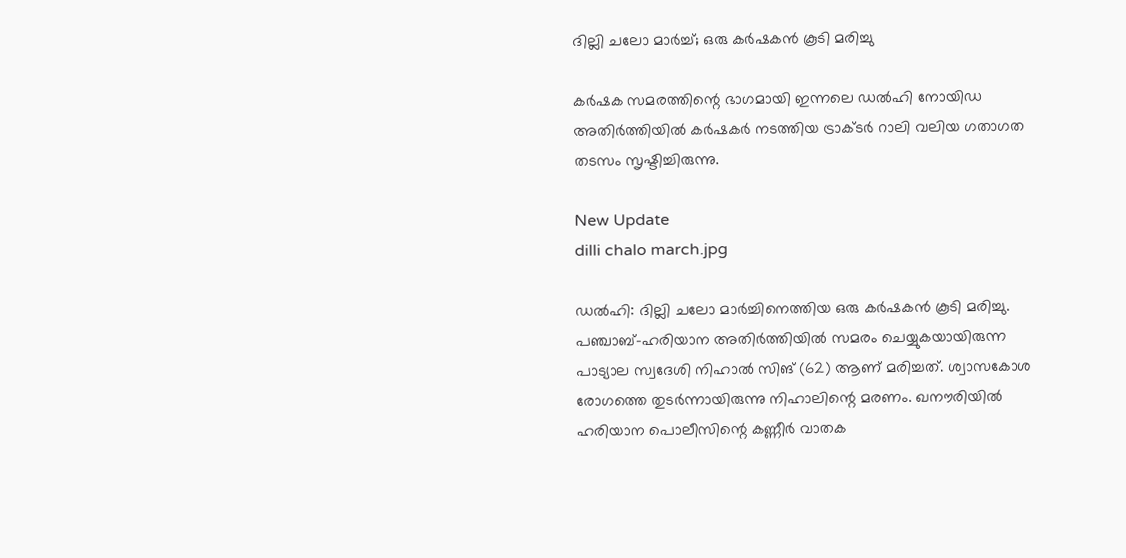ദില്ലി ചലോ മാര്‍ച്ച്; ഒരു കര്‍ഷകന്‍ കൂടി മരിച്ചു

കര്‍ഷക സമരത്തിന്റെ ഭാഗമായി ഇന്നലെ ഡല്‍ഹി നോയിഡ അതിര്‍ത്തിയില്‍ കര്‍ഷകര്‍ നടത്തിയ ട്രാക്ടര്‍ റാലി വലിയ ഗതാഗത തടസം സൃഷ്ടിച്ചിരുന്നു.

New Update
dilli chalo march.jpg

ഡല്‍ഹി: ദില്ലി ചലോ മാര്‍ച്ചിനെത്തിയ ഒരു കര്‍ഷകന്‍ കൂടി മരിച്ചു. പഞ്ചാബ്-ഹരിയാന അതിര്‍ത്തിയില്‍ സമരം ചെയ്യുകയായിരുന്ന പാട്യാല സ്വദേശി നിഹാല്‍ സിങ് (62) ആണ് മരിച്ചത്. ശ്വാസകോശ രോഗത്തെ തുടര്‍ന്നായിരുന്നു നിഹാലിന്റെ മരണം. ഖനൗരിയില്‍ ഹരിയാന പൊലീസിന്റെ കണ്ണീര്‍ വാതക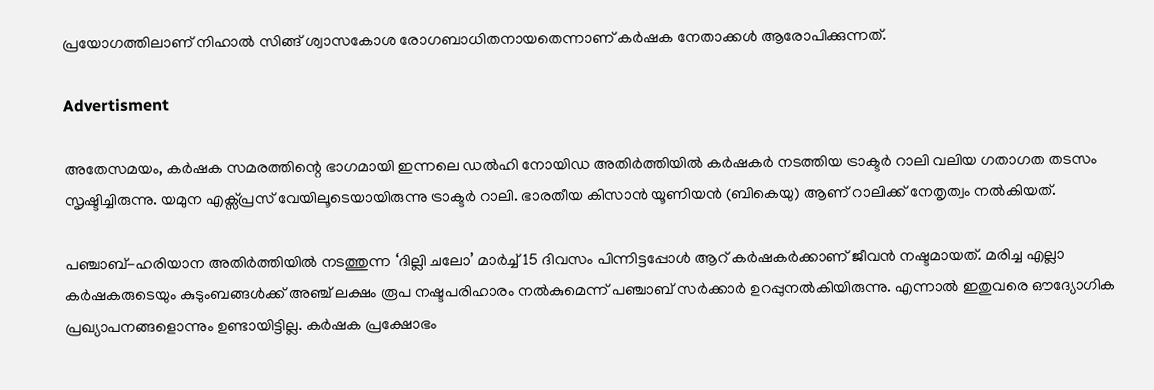പ്രയോഗത്തിലാണ് നിഹാല്‍ സിങ്ങ് ശ്വാസകോശ രോഗബാധിതനായതെന്നാണ് കര്‍ഷക നേതാക്കള്‍ ആരോപിക്കുന്നത്.

Advertisment

അതേസമയം, കര്‍ഷക സമരത്തിന്റെ ഭാഗമായി ഇന്നലെ ഡല്‍ഹി നോയിഡ അതിര്‍ത്തിയില്‍ കര്‍ഷകര്‍ നടത്തിയ ട്രാക്ടര്‍ റാലി വലിയ ഗതാഗത തടസം സൃഷ്ടിച്ചിരുന്നു. യമുന എക്സ്പ്രസ് വേയിലൂടെയായിരുന്നു ട്രാക്ടര്‍ റാലി. ഭാരതീയ കിസാന്‍ യൂണിയന്‍ (ബികെയു) ആണ് റാലിക്ക് നേതൃത്വം നല്‍കിയത്.

പഞ്ചാബ്-ഹരിയാന അതിര്‍ത്തിയില്‍ നടത്തുന്ന ‘ദില്ലി ചലോ’ മാര്‍ച്ച് 15 ദിവസം പിന്നിട്ടപ്പോള്‍ ആറ് കര്‍ഷകര്‍ക്കാണ് ജീവന്‍ നഷ്ടമായത്. മരിച്ച എല്ലാ കര്‍ഷകരുടെയും കുടുംബങ്ങള്‍ക്ക് അഞ്ച് ലക്ഷം രൂപ നഷ്ടപരിഹാരം നല്‍കുമെന്ന് പഞ്ചാബ് സര്‍ക്കാര്‍ ഉറപ്പുനല്‍കിയിരുന്നു. എന്നാല്‍ ഇതുവരെ ഔദ്യോഗിക പ്രഖ്യാപനങ്ങളൊന്നും ഉണ്ടായിട്ടില്ല. കര്‍ഷക പ്രക്ഷോഭം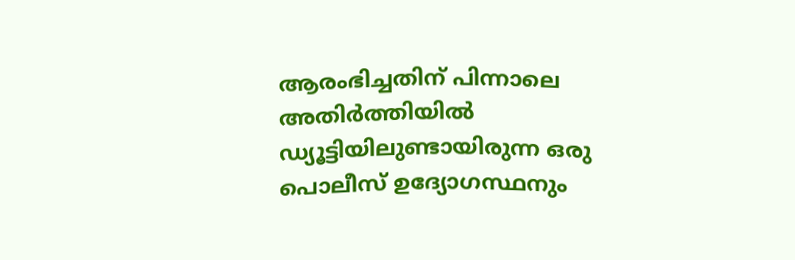ആരംഭിച്ചതിന് പിന്നാലെ അതിര്‍ത്തിയില്‍ ഡ്യൂട്ടിയിലുണ്ടായിരുന്ന ഒരു പൊലീസ് ഉദ്യോഗസ്ഥനും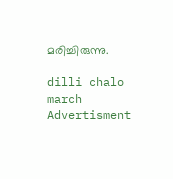മരിച്ചിരുന്നു.

dilli chalo march
Advertisment